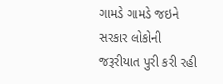ગામડે ગામડે જઇને સરકાર લોકોની જરૂરીયાત પુરી કરી રહી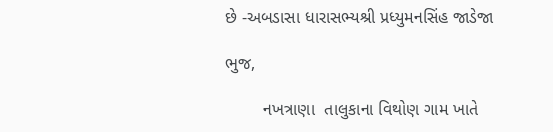છે -અબડાસા ધારાસભ્યશ્રી પ્રધ્યુમનસિંહ જાડેજા

ભુજ,

        નખત્રાણા  તાલુકાના વિથોણ ગામ ખાતે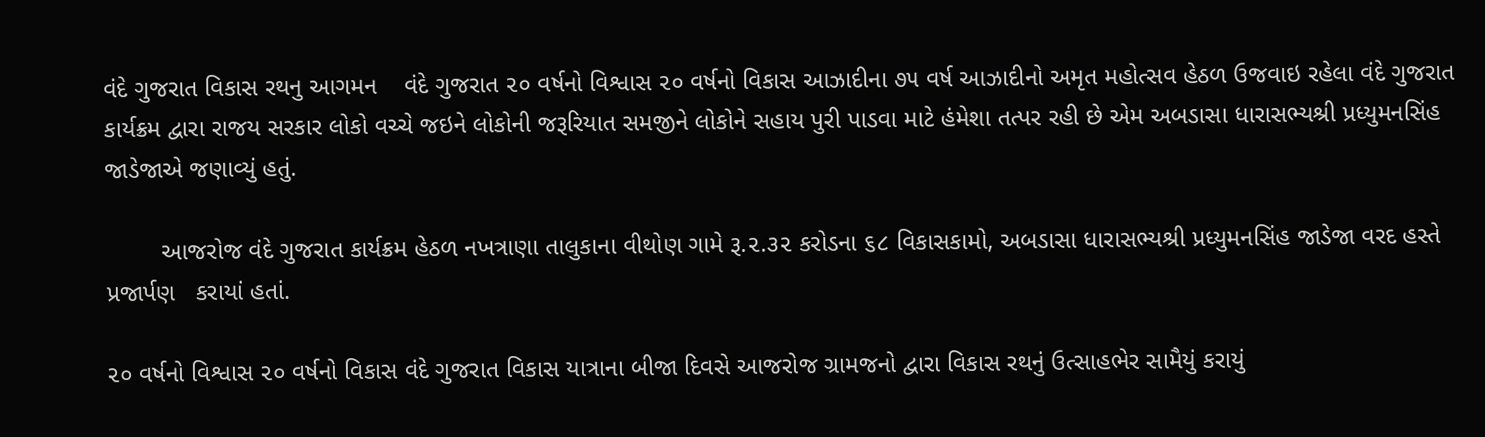વંદે ગુજરાત વિકાસ રથનુ આગમન    વંદે ગુજરાત ૨૦ વર્ષનો વિશ્વાસ ૨૦ વર્ષનો વિકાસ આઝાદીના ૭૫ વર્ષ આઝાદીનો અમૃત મહોત્સવ હેઠળ ઉજવાઇ રહેલા વંદે ગુજરાત કાર્યક્રમ દ્વારા રાજય સરકાર લોકો વચ્ચે જઇને લોકોની જરૂરિયાત સમજીને લોકોને સહાય પુરી પાડવા માટે હંમેશા તત્પર રહી છે એમ અબડાસા ધારાસભ્યશ્રી પ્રધ્યુમનસિંહ જાડેજાએ જણાવ્યું હતું.

        આજરોજ વંદે ગુજરાત કાર્યક્રમ હેઠળ નખત્રાણા તાલુકાના વીથોણ ગામે રૂ.૨.૩૨ કરોડના ૬૮ વિકાસકામો, અબડાસા ધારાસભ્યશ્રી પ્રધ્યુમનસિંહ જાડેજા વરદ હસ્તે  પ્રજાર્પણ   કરાયાં હતાં.

૨૦ વર્ષનો વિશ્વાસ ૨૦ વર્ષનો વિકાસ વંદે ગુજરાત વિકાસ યાત્રાના બીજા દિવસે આજરોજ ગ્રામજનો દ્વારા વિકાસ રથનું ઉત્સાહભેર સામૈયું કરાયું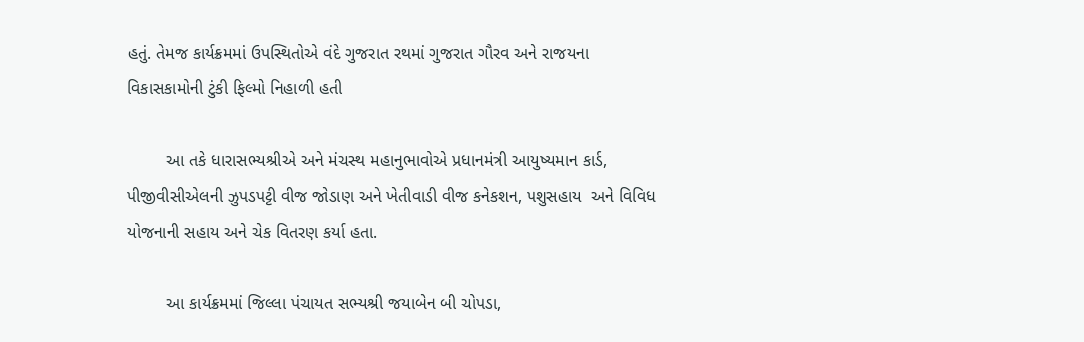હતું. તેમજ કાર્યક્રમમાં ઉપસ્થિતોએ વંદે ગુજરાત રથમાં ગુજરાત ગૌરવ અને રાજયના વિકાસકામોની ટુંકી ફિલ્મો નિહાળી હતી

        આ તકે ધારાસભ્યશ્રીએ અને મંચસ્થ મહાનુભાવોએ પ્રધાનમંત્રી આયુષ્યમાન કાર્ડ, પીજીવીસીએલની ઝુપડપટ્ટી વીજ જોડાણ અને ખેતીવાડી વીજ કનેકશન, પશુસહાય  અને વિવિધ યોજનાની સહાય અને ચેક વિતરણ કર્યા હતા.

        આ કાર્યક્રમમાં જિલ્લા પંચાયત સભ્યશ્રી જયાબેન બી ચોપડા,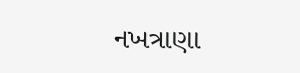નખત્રાણા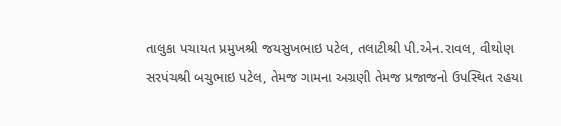તાલુકા પચાયત પ્રમુખશ્રી જયસુખભાઇ પટેલ, તલાટીશ્રી પી.એન.રાવલ, વીથોણ સરપંચશ્રી બચુભાઇ પટેલ, તેમજ ગામના અગ્રણી તેમજ પ્રજાજનો ઉપસ્થિત રહયા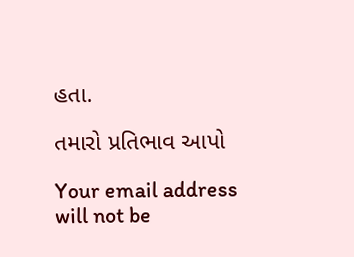હતા.

તમારો પ્રતિભાવ આપો

Your email address will not be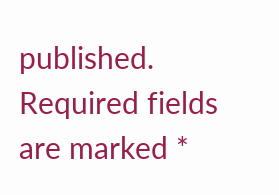published. Required fields are marked *